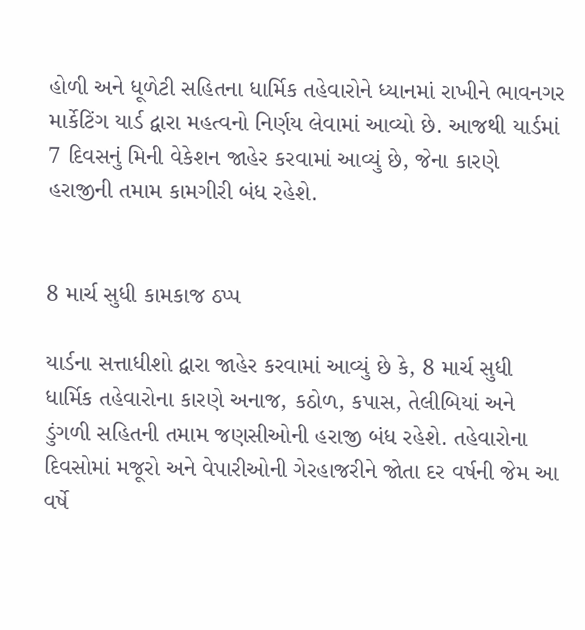હોળી અને ધૂળેટી સહિતના ધાર્મિક તહેવારોને ધ્યાનમાં રાખીને ભાવનગર માર્કેટિંગ યાર્ડ દ્વારા મહત્વનો નિર્ણય લેવામાં આવ્યો છે. આજથી યાર્ડમાં 7 દિવસનું મિની વેકેશન જાહેર કરવામાં આવ્યું છે, જેના કારણે હરાજીની તમામ કામગીરી બંધ રહેશે.


8 માર્ચ સુધી કામકાજ ઠપ્પ

યાર્ડના સત્તાધીશો દ્વારા જાહેર કરવામાં આવ્યું છે કે, 8 માર્ચ સુધી ધાર્મિક તહેવારોના કારણે અનાજ, કઠોળ, કપાસ, તેલીબિયાં અને ડુંગળી સહિતની તમામ જણસીઓની હરાજી બંધ રહેશે. તહેવારોના દિવસોમાં મજૂરો અને વેપારીઓની ગેરહાજરીને જોતા દર વર્ષની જેમ આ વર્ષે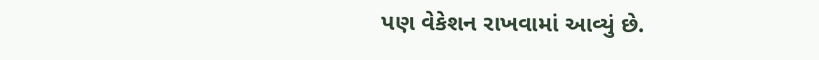પણ વેકેશન રાખવામાં આવ્યું છે.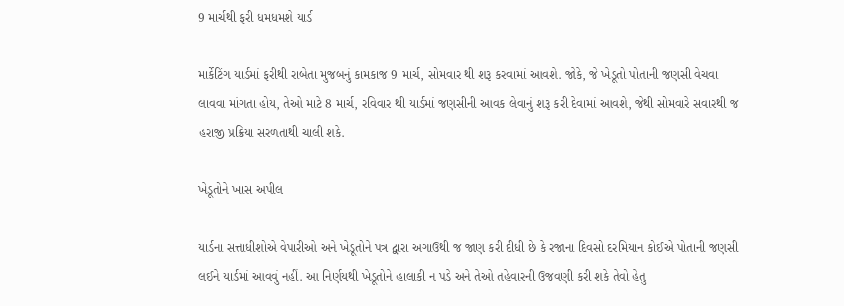9 માર્ચથી ફરી ધમધમશે યાર્ડ

માર્કેટિંગ યાર્ડમાં ફરીથી રાબેતા મુજબનું કામકાજ 9 માર્ચ, સોમવાર થી શરૂ કરવામાં આવશે. જોકે, જે ખેડૂતો પોતાની જણસી વેચવા લાવવા માંગતા હોય, તેઓ માટે 8 માર્ચ, રવિવાર થી યાર્ડમાં જણસીની આવક લેવાનું શરૂ કરી દેવામાં આવશે, જેથી સોમવારે સવારથી જ હરાજી પ્રક્રિયા સરળતાથી ચાલી શકે.

ખેડૂતોને ખાસ અપીલ

યાર્ડના સત્તાધીશોએ વેપારીઓ અને ખેડૂતોને પત્ર દ્વારા અગાઉથી જ જાણ કરી દીધી છે કે રજાના દિવસો દરમિયાન કોઈએ પોતાની જણસી લઈને યાર્ડમાં આવવું નહીં. આ નિર્ણયથી ખેડૂતોને હાલાકી ન પડે અને તેઓ તહેવારની ઉજવણી કરી શકે તેવો હેતુ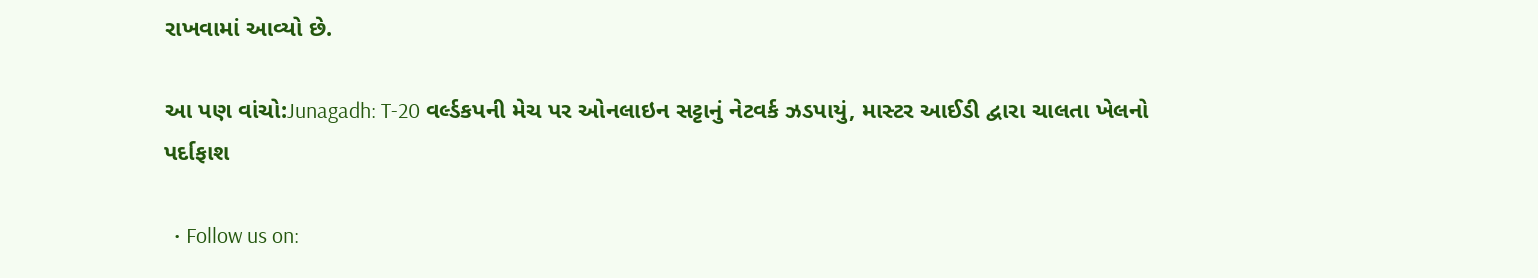રાખવામાં આવ્યો છે.

આ પણ વાંચો:Junagadh: T-20 વર્લ્ડકપની મેચ પર ઓનલાઇન સટ્ટાનું નેટવર્ક ઝડપાયું, માસ્ટર આઈડી દ્વારા ચાલતા ખેલનો પર્દાફાશ

  • Follow us on: